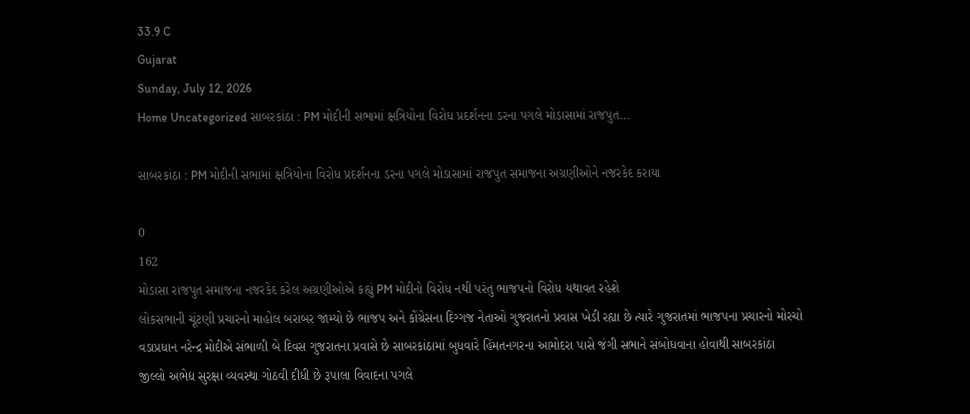33.9 C
Gujarat
Sunday, July 12, 2026
Home Uncategorized સાબરકાંઠા : PM મોદીની સભામાં ક્ષત્રિયોના વિરોધ પ્રદર્શનના ડરના પગલે મોડાસામાં રાજપુત...

સાબરકાંઠા : PM મોદીની સભામાં ક્ષત્રિયોના વિરોધ પ્રદર્શનના ડરના પગલે મોડાસામાં રાજપુત સમાજના અગ્રણીઓને નજરકેદ કરાયા

0
162
મોડાસા રાજપુત સમાજના નજરકેદ કરેલ અગ્રણીઓએ કહ્યું PM મોદીનો વિરોધ નથી પરંતુ ભાજપનો વિરોધ યથાવત રહેશે
લોકસભાની ચૂંટણી પ્રચારનો માહોલ બરાબર જામ્યો છે ભાજપ અને કોંગ્રેસના દિગ્ગજ નેતાઓ ગુજરાતનો પ્રવાસ ખેડી રહ્યા છે ત્યારે ગુજરાતમાં ભાજપના પ્રચારનો મોરચો વડાપ્રધાન નરેન્દ્ર મોદીએ સંભાળી બે દિવસ ગુજરાતના પ્રવાસે છે સાબરકાંઠામાં બુધવારે હિંમતનગરના આમોદરા પાસે જંગી સભાને સંબોધવાના હોવાથી સાબરકાંઠા જીલ્લો અભેદ્ય સુરક્ષા વ્યવસ્થા ગોઠવી દીધી છે રૂપાલા વિવાદના પગલે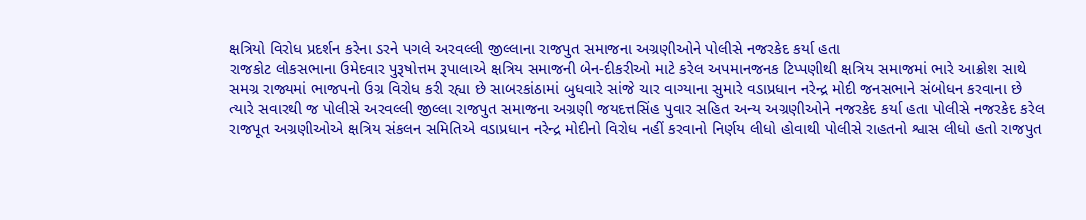ક્ષત્રિયો વિરોધ પ્રદર્શન કરેના ડરને પગલે અરવલ્લી જીલ્લાના રાજપુત સમાજના અગ્રણીઓને પોલીસે નજરકેદ કર્યા હતા
રાજકોટ લોકસભાના ઉમેદવાર પુરૂષોત્તમ રૂપાલાએ ક્ષત્રિય સમાજની બેન-દીકરીઓ માટે કરેલ અપમાનજનક ટિપ્પણીથી ક્ષત્રિય સમાજમાં ભારે આક્રોશ સાથે સમગ્ર રાજ્યમાં ભાજપનો ઉગ્ર વિરોધ કરી રહ્યા છે સાબરકાંઠામાં બુધવારે સાંજે ચાર વાગ્યાના સુમારે વડાપ્રધાન નરેન્દ્ર મોદી જનસભાને સંબોધન કરવાના છે ત્યારે સવારથી જ પોલીસે અરવલ્લી જીલ્લા રાજપુત સમાજના અગ્રણી જયદત્તસિંહ પુવાર સહિત અન્ય અગ્રણીઓને નજરકેદ કર્યા હતા પોલીસે નજરકેદ કરેલ રાજપૂત અગ્રણીઓએ ક્ષત્રિય સંકલન સમિતિએ વડાપ્રધાન નરેન્દ્ર મોદીનો વિરોધ નહીં કરવાનો નિર્ણય લીધો હોવાથી પોલીસે રાહતનો શ્વાસ લીધો હતો રાજપુત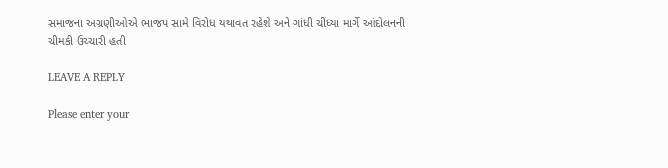સમાજના અગ્રણીઓએ ભાજપ સામે વિરોધ યથાવત રહેશે અને ગાંધી ચીંધ્યા માર્ગે આંદોલનની ચીમકી ઉચ્ચારી હતી

LEAVE A REPLY

Please enter your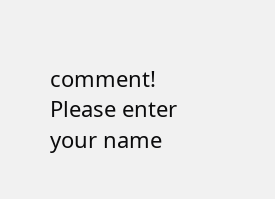comment!
Please enter your name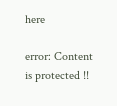here

error: Content is protected !!